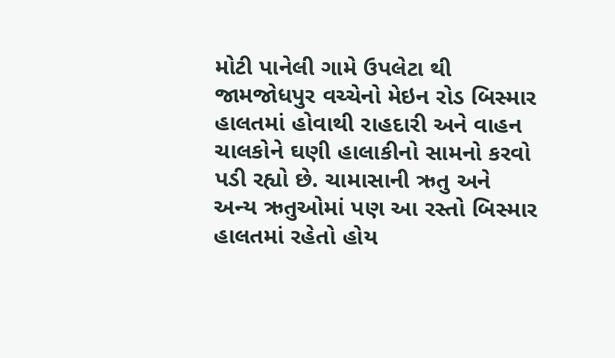મોટી પાનેલી ગામે ઉપલેટા થી જામજોધપુર વચ્ચેનો મેઇન રોડ બિસ્માર હાલતમાં હોવાથી રાહદારી અને વાહન ચાલકોને ઘણી હાલાકીનો સામનો કરવો પડી રહ્યો છે. ચામાસાની ઋતુ અને અન્ય ઋતુઓમાં પણ આ રસ્તો બિસ્માર હાલતમાં રહેતો હોય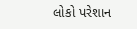લોકો પરેશાન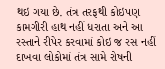થઇ ગયા છે. તંત્ર તરફથી કોઇપણ કામગીરી હાથ નહીં ધરાતા અને આ રસ્તાને રીપેર કરવામાં કોઇ જ રસ નહીં દાખવા લોકોમાં તંત્ર સામે રોષની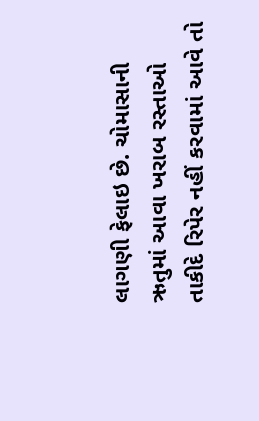લાગણી ફેલાઇ છે. ચોમાસાની ઋતુમાં આવા ખરાબ રસ્તાઓ તાકીદે રિપેર નહીં કરવામાં આવે તો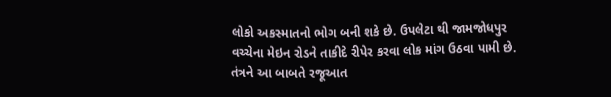લોકો અકસ્માતનો ભોગ બની શકે છે. ઉપલેટા થી જામજોધપુર વચ્ચેના મેઇન રોડને તાકીદે રીપેર કરવા લોક માંગ ઉઠવા પામી છે. તંત્રને આ બાબતે રજૂઆત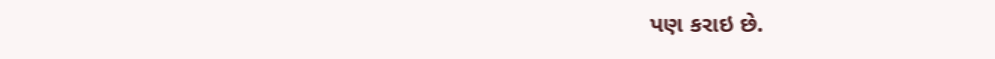પણ કરાઇ છે.